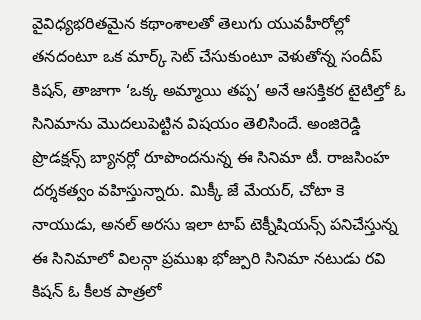వైవిధ్యభరితమైన కథాంశాలతో తెలుగు యువహీరోల్లో తనదంటూ ఒక మార్క్ సెట్ చేసుకుంటూ వెళుతోన్న సందీప్ కిషన్, తాజాగా ‘ఒక్క అమ్మాయి తప్ప’ అనే ఆసక్తికర టైటిల్తో ఓ సినిమాను మొదలుపెట్టిన విషయం తెలిసిందే. అంజిరెడ్డి ప్రొడక్షన్స్ బ్యానర్లో రూపొందనున్న ఈ సినిమా టీ. రాజసింహ దర్శకత్వం వహిస్తున్నారు. మిక్కీ జే మేయర్, చోటా కె నాయుడు, అనల్ అరసు ఇలా టాప్ టెక్నీషియన్స్ పనిచేస్తున్న ఈ సినిమాలో విలన్గా ప్రముఖ భోజ్పురి సినిమా నటుడు రవి కిషన్ ఓ కీలక పాత్రలో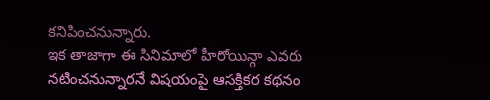కనిపించనున్నారు.
ఇక తాజాగా ఈ సినిమాలో హీరోయిన్గా ఎవరు నటించనున్నారనే విషయంపై ఆసక్తికర కథనం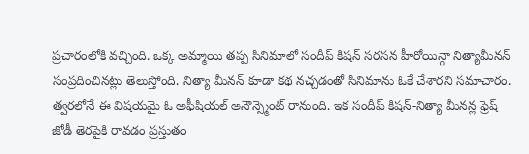ప్రచారంలోకి వచ్చింది. ఒక్క అమ్మాయి తప్ప సినిమాలో సందీప్ కిషన్ సరసన హీరోయిన్గా నిత్యామీనన్ సంప్రదించినట్లు తెలుస్తోంది. నిత్యా మీనన్ కూడా కథ నచ్చడంతో సినిమాను ఓకే చేశారని సమాచారం. త్వరలోనే ఈ విషయమై ఓ అఫీషియల్ అనౌన్స్మెంట్ రానుంది. ఇక సందీప్ కిషన్-నిత్యా మీనన్ల ఫ్రెష్ జోడీ తెరపైకి రావడం ప్రస్తుతం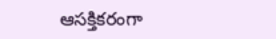ఆసక్తికరంగా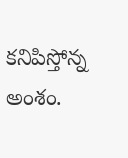కనిపిస్తోన్న అంశం.